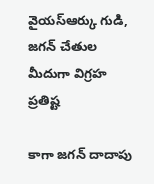వైయస్ఆర్కు గుడి, జగన్ చేతుల మీదుగా విగ్రహ ప్రతిష్ట

కాగా జగన్ దాదాపు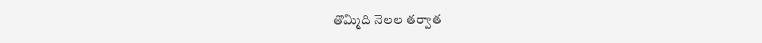తొమ్మిది నెలల తర్వాత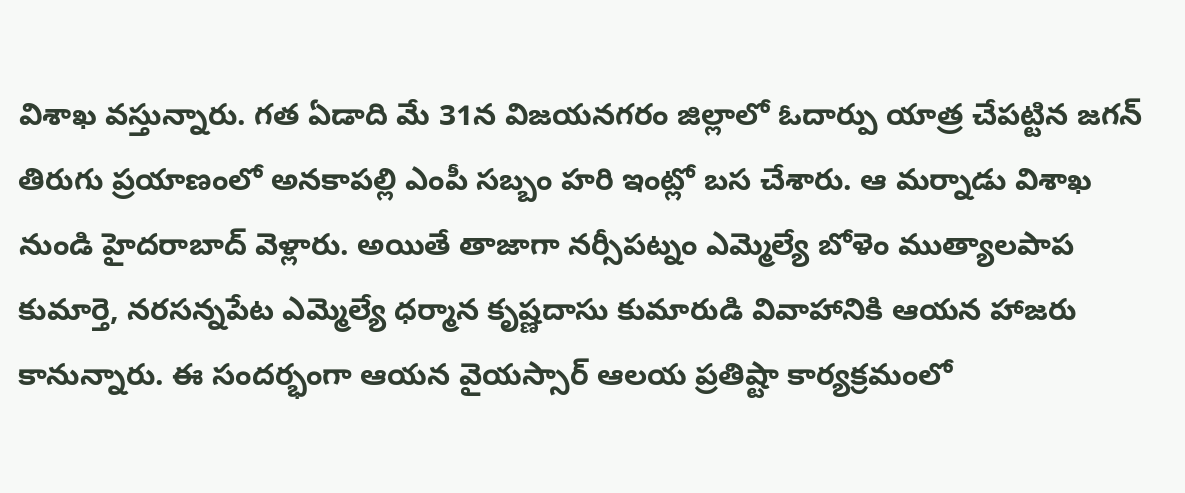విశాఖ వస్తున్నారు. గత ఏడాది మే 31న విజయనగరం జిల్లాలో ఓదార్పు యాత్ర చేపట్టిన జగన్ తిరుగు ప్రయాణంలో అనకాపల్లి ఎంపీ సబ్బం హరి ఇంట్లో బస చేశారు. ఆ మర్నాడు విశాఖ నుండి హైదరాబాద్ వెళ్లారు. అయితే తాజాగా నర్సీపట్నం ఎమ్మెల్యే బోళెం ముత్యాలపాప కుమార్తె, నరసన్నపేట ఎమ్మెల్యే ధర్మాన కృష్ణదాసు కుమారుడి వివాహానికి ఆయన హాజరు కానున్నారు. ఈ సందర్భంగా ఆయన వైయస్సార్ ఆలయ ప్రతిష్టా కార్యక్రమంలో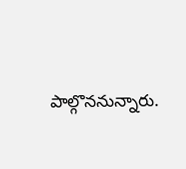పాల్గొననున్నారు.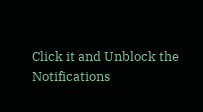Click it and Unblock the Notifications